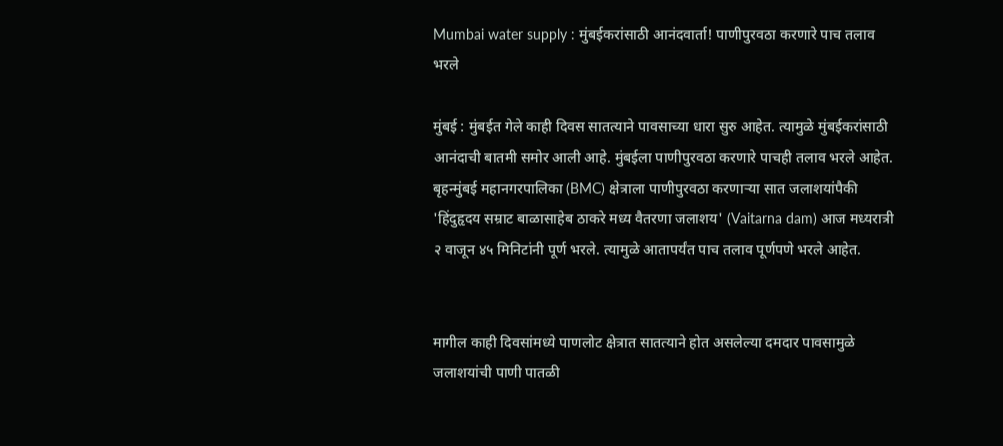Mumbai water supply : मुंबईकरांसाठी आनंदवार्ता! पाणीपुरवठा करणारे पाच तलाव भरले

मुंबई : मुंबईत गेले काही दिवस सातत्याने पावसाच्या धारा सुरु आहेत. त्यामुळे मुंबईकरांसाठी आनंदाची बातमी समोर आली आहे. मुंबईला पाणीपुरवठा करणारे पाचही तलाव भरले आहेत. बृहन्मुंबई महानगरपालिका (BMC) क्षेत्राला पाणीपुरवठा करणाऱ्या सात जलाशयांपैकी 'हिंदुहृदय सम्राट बाळासाहेब ठाकरे मध्य वैतरणा जलाशय' (Vaitarna dam) आज मध्यरात्री २ वाजून ४५ मिनिटांनी पूर्ण भरले. त्यामुळे आतापर्यंत पाच तलाव पूर्णपणे भरले आहेत.


मागील काही दिवसांमध्ये पाणलोट क्षेत्रात सातत्याने होत असलेल्या दमदार पावसामुळे जलाशयांची पाणी पातळी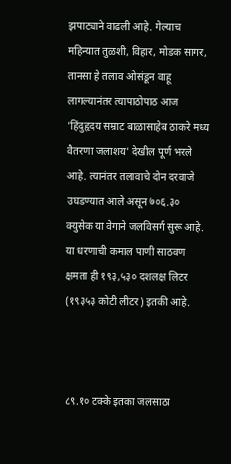झपाट्याने वाढली आहे. गेल्याच महिन्यात तुळशी, विहार, मोडक सागर, तानसा हे तलाव ओसंडून वाहू लागल्यानंतर त्यापाठोपाठ आज 'हिंदुहृदय सम्राट बाळासाहेब ठाकरे मध्य वैतरणा जलाशय' देखील पूर्ण भरले आहे. त्यानंतर तलावाचे दोन दरवाजे उघडण्यात आले असून ७०६.३० क्युसेक या वेगाने जलविसर्ग सुरू आहे. या धरणाची कमाल पाणी साठवण क्षमता ही १९३,५३० दशलक्ष लिटर (१९३५३ कोटी लीटर) इतकी आहे.



८९.१० टक्के इतका जलसाठा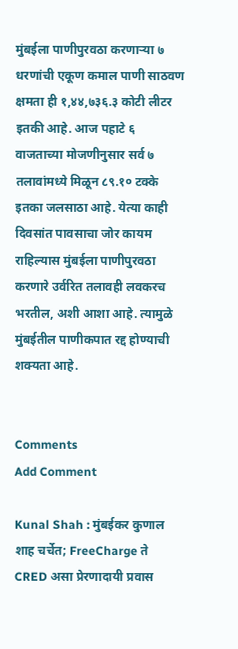मुंबईला पाणीपुरवठा करणाऱ्या ७ धरणांची एकूण कमाल पाणी साठवण क्षमता ही १,४४,७३६.३ कोटी लीटर इतकी आहे. आज पहाटे ६ वाजताच्या मोजणीनुसार सर्व ७ तलावांमध्ये मिळून ८९.१० टक्के इतका जलसाठा आहे. येत्या काही दिवसांत पावसाचा जोर कायम राहिल्यास मुंबईला पाणीपुरवठा करणारे उर्वरित तलावही लवकरच भरतील, अशी आशा आहे. त्यामुळे मुंबईतील पाणीकपात रद्द होण्याची शक्यता आहे.


Comments
Add Comment

Kunal Shah : मुंबईकर कुणाल शाह चर्चेत; FreeCharge ते CRED असा प्रेरणादायी प्रवास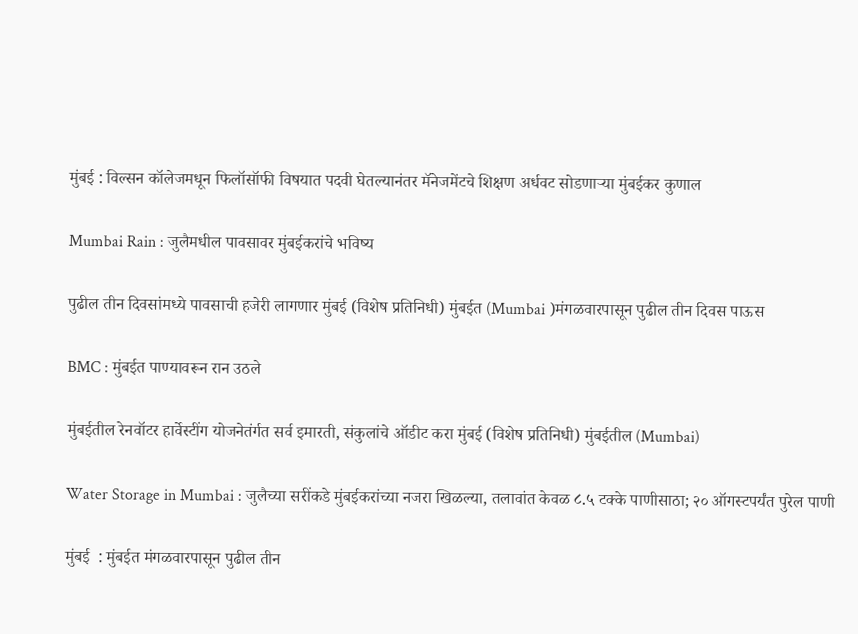मुंबई : विल्सन कॉलेजमधून फिलॉसॉफी विषयात पदवी घेतल्यानंतर मॅनेजमेंटचे शिक्षण अर्धवट सोडणाऱ्या मुंबईकर कुणाल

Mumbai Rain : जुलैमधील पावसावर मुंबईकरांचे भविष्य

पुढील तीन दिवसांमध्ये पावसाची हजेरी लागणार मुंबई (विशेष प्रतिनिधी) मुंबईत (Mumbai )मंगळवारपासून पुढील तीन दिवस पाऊस

BMC : मुंबईत पाण्यावरून रान उठले

मुंबईतील रेनवॉटर हार्वेस्टींग योजनेतंर्गत सर्व इमारती, संकुलांचे ऑडीट करा मुंबई (विशेष प्रतिनिधी) मुंबईतील (Mumbai)

Water Storage in Mumbai : जुलैच्या सरींकडे मुंबईकरांच्या नजरा खिळल्या, तलावांत केवळ ८.५ टक्के पाणीसाठा; २० ऑगस्टपर्यंत पुरेल पाणी

मुंबई  : मुंबईत मंगळवारपासून पुढील तीन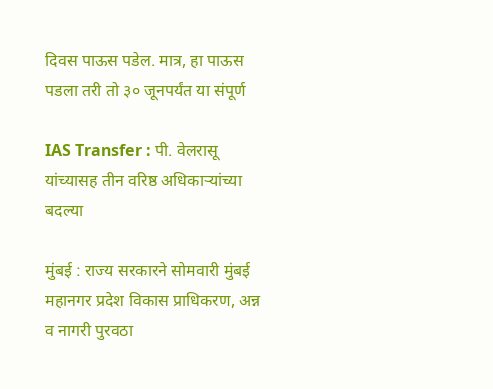दिवस पाऊस पडेल. मात्र, हा पाऊस पडला तरी तो ३० जूनपर्यंत या संपूर्ण

IAS Transfer : पी. वेलरासू यांच्यासह तीन वरिष्ठ अधिकाऱ्यांच्या बदल्या

मुंबई : राज्य सरकारने सोमवारी मुंबई महानगर प्रदेश विकास प्राधिकरण, अन्न व नागरी पुरवठा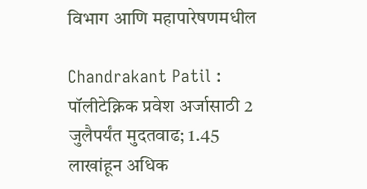विभाग आणि महापारेषणमधील

Chandrakant Patil : पॉलीटेक्निक प्रवेश अर्जासाठी 2 जुलैपर्यंत मुदतवाढ; 1.45 लाखांहून अधिक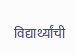विद्यार्थ्यांची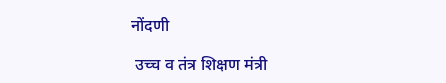नोंदणी

 उच्च व तंत्र शिक्षण मंत्री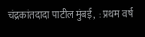चंद्रकांतदादा पाटील मुंबई,  : प्रथम वर्ष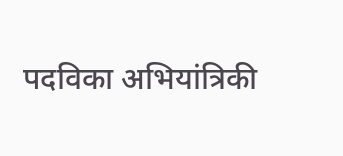पदविका अभियांत्रिकी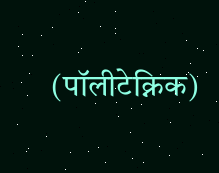(पॉलीटेक्निक)